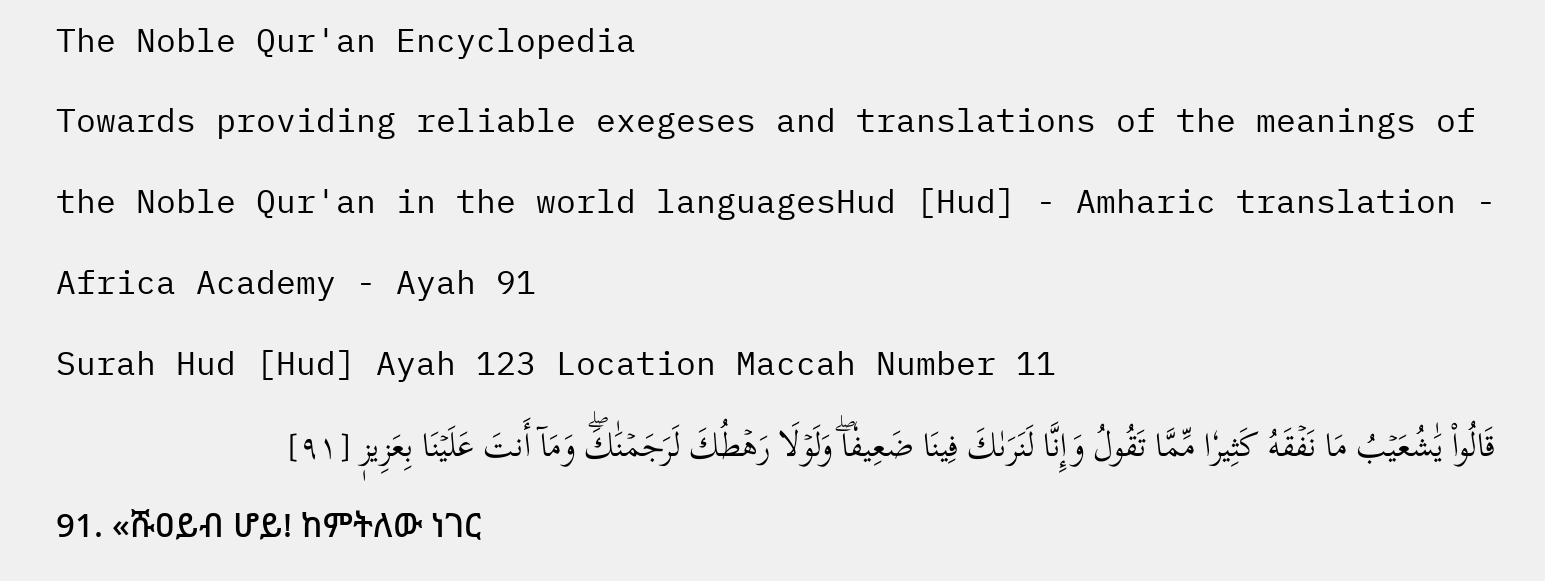The Noble Qur'an Encyclopedia
Towards providing reliable exegeses and translations of the meanings of the Noble Qur'an in the world languagesHud [Hud] - Amharic translation - Africa Academy - Ayah 91
Surah Hud [Hud] Ayah 123 Location Maccah Number 11
قَالُواْ يَٰشُعَيۡبُ مَا نَفۡقَهُ كَثِيرٗا مِّمَّا تَقُولُ وَإِنَّا لَنَرَىٰكَ فِينَا ضَعِيفٗاۖ وَلَوۡلَا رَهۡطُكَ لَرَجَمۡنَٰكَۖ وَمَآ أَنتَ عَلَيۡنَا بِعَزِيزٖ [٩١]
91. «ሹዐይብ ሆይ! ከምትለው ነገር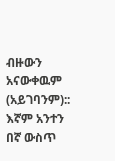ብዙውን አናውቀዉም (አይገባንም):: እኛም አንተን በኛ ውስጥ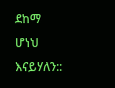ደከማ ሆነህ እናይሃለን::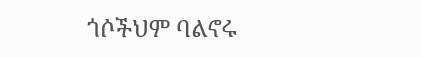ጎሶችህም ባልኖሩ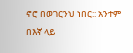ኖሮ በወገርንህ ነበር:: አንተም በእኛ ላይ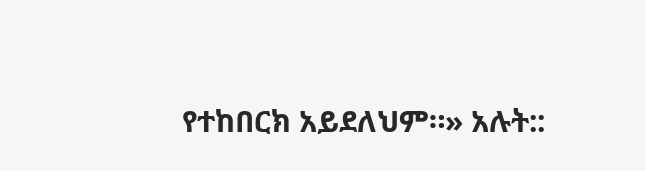የተከበርክ አይደለህም።» አሉት::